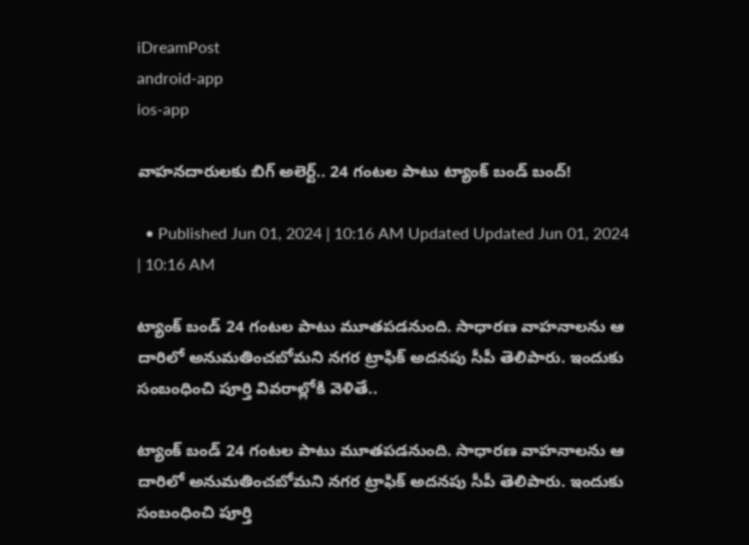iDreamPost
android-app
ios-app

వాహనదారులకు బిగ్ అలెర్ట్.. 24 గంటల పాటు ట్యాంక్ బండ్ బంద్!

  • Published Jun 01, 2024 | 10:16 AM Updated Updated Jun 01, 2024 | 10:16 AM

ట్యాంక్ బండ్ 24 గంటల పాటు మూతపడనుంది. సాధారణ వాహనాలను ఆ దారిలో అనుమతించబోమని నగర ట్రాఫిక్ అదనపు సీపీ తెలిపారు. ఇందుకు సంబంధించి పూర్తి వివరాల్లోకి వెళితే..

ట్యాంక్ బండ్ 24 గంటల పాటు మూతపడనుంది. సాధారణ వాహనాలను ఆ దారిలో అనుమతించబోమని నగర ట్రాఫిక్ అదనపు సీపీ తెలిపారు. ఇందుకు సంబంధించి పూర్తి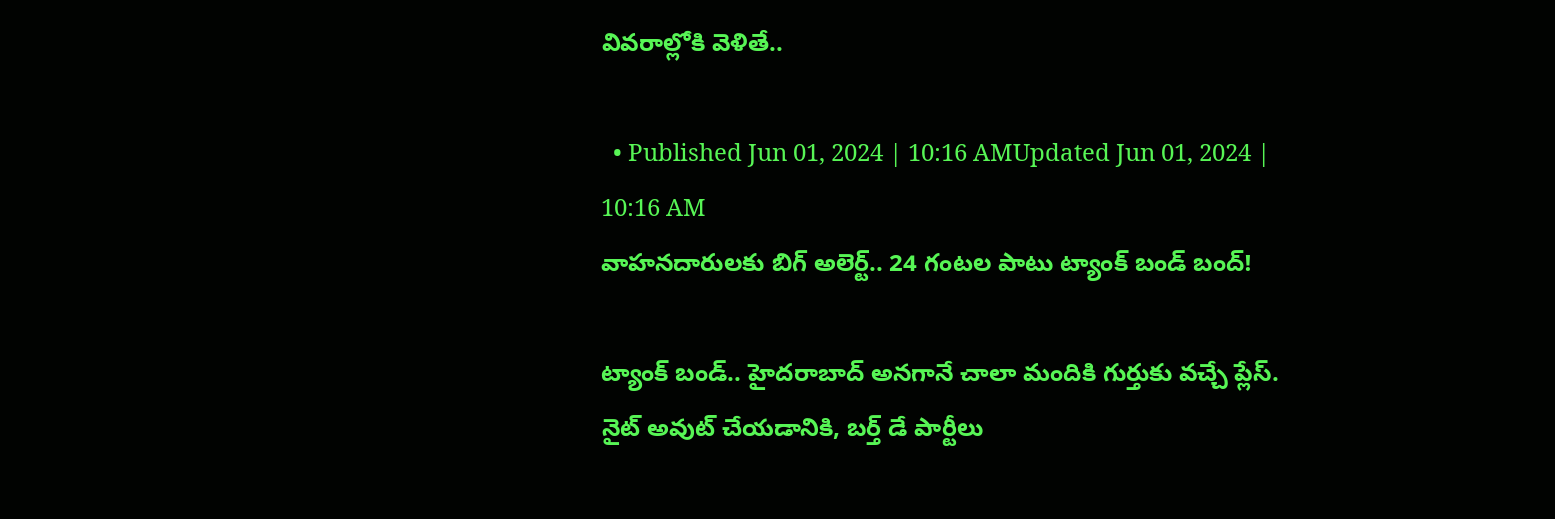వివరాల్లోకి వెళితే..

  • Published Jun 01, 2024 | 10:16 AMUpdated Jun 01, 2024 | 10:16 AM
వాహనదారులకు బిగ్ అలెర్ట్.. 24 గంటల పాటు ట్యాంక్ బండ్ బంద్!

ట్యాంక్ బండ్.. హైదరాబాద్ అనగానే చాలా మందికి గుర్తుకు వచ్చే ప్లేస్. నైట్ అవుట్ చేయడానికి, బర్త్ డే పార్టీలు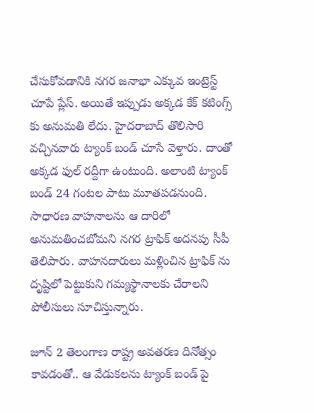చేసుకోవడానికి నగర జనాభా ఎక్కువ ఇంట్రెస్ట్ చూపే ప్లేస్. అయితే ఇప్పుడు అక్కడ కేక్ కటింగ్స్ కు అనుమతి లేదు. హైదరాబాద్ తొలిసారి వచ్చినవారు ట్యాంక్ బండ్ చూసే వెళ్తారు. దాంతో అక్కడ ఫుల్ రద్దీగా ఉంటుంది. అలాంటి ట్యాంక్ బండ్ 24 గంటల పాటు మూతపడనుంది. సాధారణ వాహనాలను ఆ దారిలో అనుమతించబోమని నగర ట్రాఫిక్ అదనపు సీపీ తెలిపారు. వాహనదారులు మళ్లించిన ట్రాఫిక్ ను దృష్టిలో పెట్టుకుని గమ్యస్థానాలకు చేరాలని పోలీసులు సూచిస్తున్నారు.

జూన్ 2 తెలంగాణ రాష్ట్ర అవతరణ దినోత్సం కావడంతో.. ఆ వేడుకలను ట్యాంక్ బండ్ పై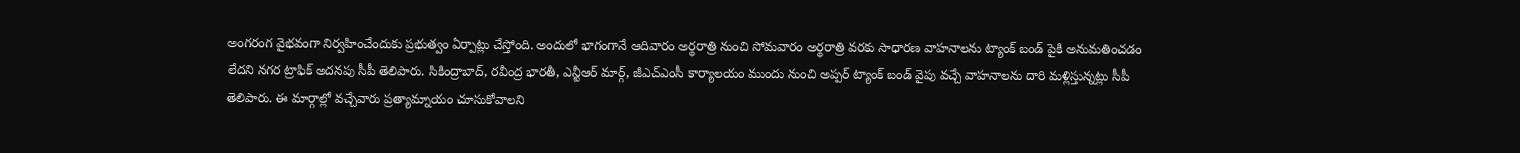అంగరంగ వైభవంగా నిర్వహించేందుకు ప్రభుత్వం ఏర్పాట్లు చేస్తోంది. అందులో భాగంగానే ఆదివారం అర్థరాత్రి నుంచి సోమవారం అర్థరాత్రి వరకు సాధారణ వాహనాలను ట్యాంక్ బండ్ పైకి అనుమతించడం లేదని నగర ట్రాఫిక్ అదనపు సీపీ తెలిపారు. సికింద్రాబాద్, రవీంద్ర భారతీ, ఎన్టీఆర్ మార్గ్, జీఎచ్ఎంసీ కార్యాలయం ముందు నుంచి అప్పర్ ట్యాంక్ బండ్ వైపు వచ్చే వాహనాలను దారి మళ్లిస్తున్నట్లు సీపీ తెలిపారు. ఈ మార్గాల్లో వచ్చేవారు ప్రత్యామ్నాయం చూసుకోవాలని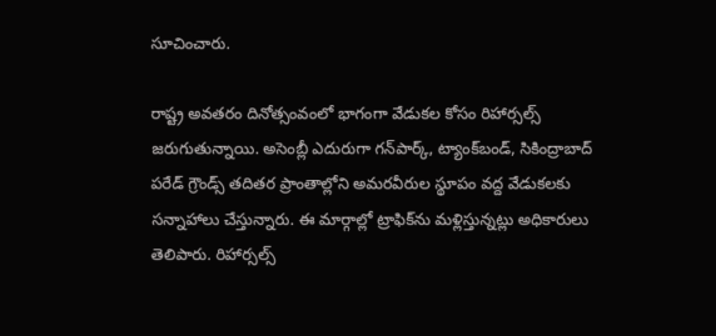సూచించారు.

రాష్ట్ర అవతరం దినోత్సంవంలో భాగంగా వేడుకల కోసం రిహార్సల్స్ జరుగుతున్నాయి. అసెంబ్లీ ఎదురుగా గన్‌పార్క్‌, ట్యాంక్‌బండ్‌, సికింద్రాబాద్‌ పరేడ్‌ గ్రౌండ్స్‌ తదితర ప్రాంతాల్లోని అమరవీరుల స్థూపం వద్ద వేడుకలకు సన్నాహాలు చేస్తున్నారు. ఈ మార్గాల్లో ట్రాఫిక్‌ను మళ్లిస్తున్నట్లు అధికారులు తెలిపారు. రిహార్సల్స్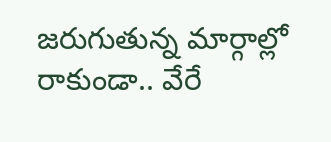జరుగుతున్న మార్గాల్లో రాకుండా.. వేరే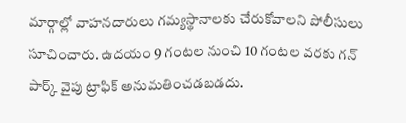మార్గాల్లో వాహనదారులు గమ్యస్థానాలకు చేరుకోవాలని పోలీసులు సూచించారు. ఉదయం 9 గంటల నుంచి 10 గంటల వరకు గన్ పార్క్ వైపు ట్రాఫిక్ అనుమతించడబడదు.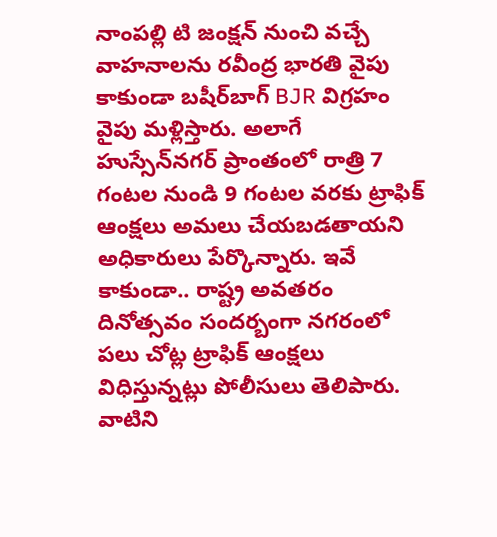నాంపల్లి టి జంక్షన్ నుంచి వచ్చే వాహనాలను రవీంద్ర భారతి వైపు కాకుండా బషీర్‌బాగ్ BJR విగ్రహం వైపు మళ్లిస్తారు. అలాగే హుస్సేన్‌నగర్ ప్రాంతంలో రాత్రి 7 గంటల నుండి 9 గంటల వరకు ట్రాఫిక్ ఆంక్షలు అమలు చేయబడతాయని అధికారులు పేర్కొన్నారు. ఇవే కాకుండా.. రాష్ట్ర అవతరం దినోత్సవం సందర్బంగా నగరంలో పలు చోట్ల ట్రాఫిక్ ఆంక్షలు విధిస్తున్నట్లు పోలీసులు తెలిపారు. వాటిని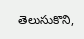తెలుసుకొని,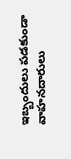ఇబ్బందులు పడకుండా వాహనదారులు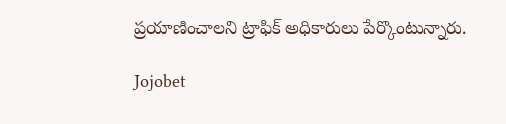ప్రయాణించాలని ట్రాఫిక్ అధికారులు పేర్కొంటున్నారు.

Jojobet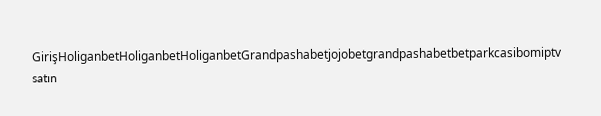GirişHoliganbetHoliganbetHoliganbetGrandpashabetjojobetgrandpashabetbetparkcasibomiptv satın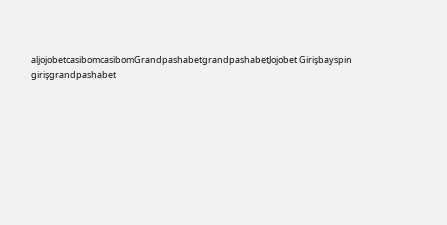aljojobetcasibomcasibomGrandpashabetgrandpashabetJojobet Girişbayspin girişgrandpashabet